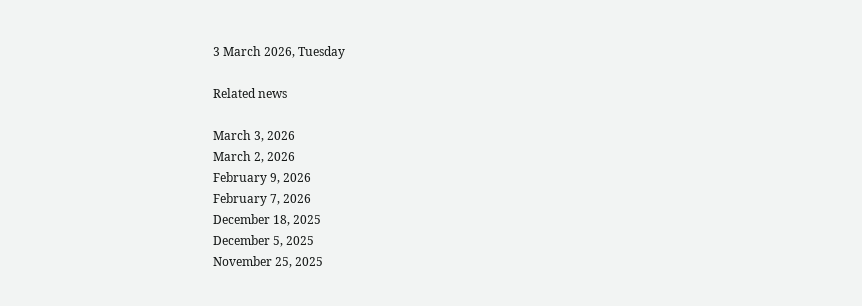3 March 2026, Tuesday

Related news

March 3, 2026
March 2, 2026
February 9, 2026
February 7, 2026
December 18, 2025
December 5, 2025
November 25, 2025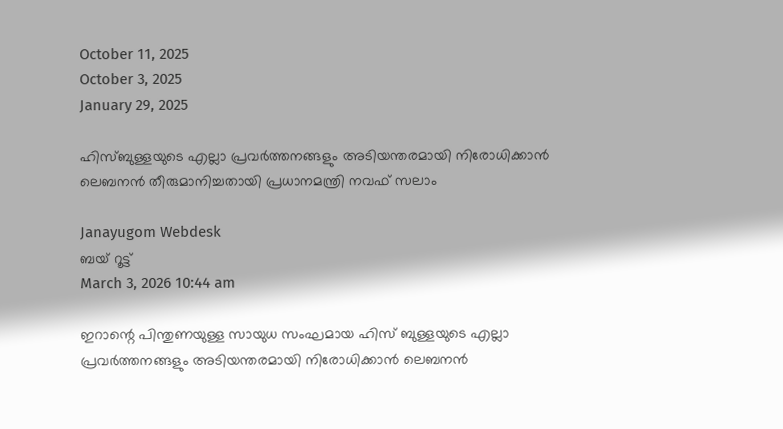October 11, 2025
October 3, 2025
January 29, 2025

ഹിസ്ബുള്ളയുടെ എല്ലാ പ്രവര്‍ത്തനങ്ങളും അടിയന്തരമായി നിരോധിക്കാന്‍ ലെബനന്‍ തീരുമാനിച്ചതായി പ്രധാനമന്ത്രി നവഫ് സലാം

Janayugom Webdesk
ബയ് റൂട്ട്
March 3, 2026 10:44 am

ഇറാന്റെ പിന്തുണയുള്ള സായുധ സംഘമായ ഹിസ് ബുള്ളയുടെ എല്ലാ പ്രവര്‍ത്തനങ്ങളും അടിയന്തരമായി നിരോധിക്കാന്‍ ലെബനന്‍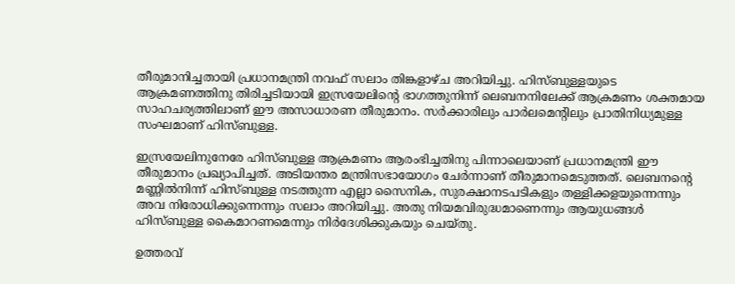തീരുമാനിച്ചതായി പ്രധാനമന്ത്രി നവഫ് സലാം തിങ്കളാഴ്ച അറിയിച്ചു. ഹിസ്ബുള്ളയുടെ ആക്രമണത്തിനു തിരിച്ചടിയായി ഇസ്രയേലിന്റെ ഭാഗത്തുനിന്ന് ലെബനനിലേക്ക് ആക്രമണം ശക്തമായ സാഹചര്യത്തിലാണ് ഈ അസാധാരണ തീരുമാനം. സർക്കാരിലും പാർലമെന്റിലും പ്രാതിനിധ്യമുള്ള സംഘമാണ് ഹിസ്ബുള്ള.

ഇസ്രയേലിനുനേരേ ഹിസ്ബുള്ള ആക്രമണം ആരംഭിച്ചതിനു പിന്നാലെയാണ് പ്രധാനമന്ത്രി ഈ തീരുമാനം പ്രഖ്യാപിച്ചത്. അടിയന്തര മന്ത്രിസഭായോഗം ചേർന്നാണ് തീരുമാനമെടുത്തത്. ലെബനന്റെ മണ്ണിൽനിന്ന് ഹിസ്ബുള്ള നടത്തുന്ന എല്ലാ സൈനിക, സുരക്ഷാനടപടികളും തള്ളിക്കളയുന്നെന്നും അവ നിരോധിക്കുന്നെന്നും സലാം അറിയിച്ചു. അതു നിയമവിരുദ്ധമാണെന്നും ആയുധങ്ങൾ ഹിസ്ബുള്ള കൈമാറണമെന്നും നിർദേശിക്കുകയും ചെയ്തു.

ഉത്തരവ്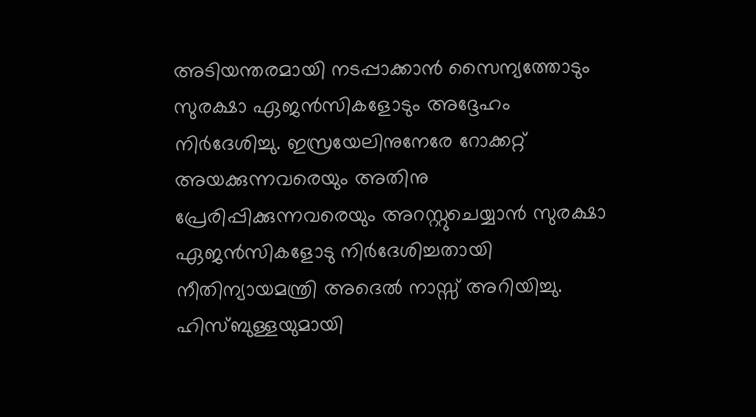അടിയന്തരമായി നടപ്പാക്കാൻ സൈന്യത്തോടും സുരക്ഷാ ഏജൻസികളോടും അദ്ദേഹം നിർദേശിച്ചു. ഇസ്രയേലിനുനേരേ റോക്കറ്റ് അയക്കുന്നവരെയും അതിനു പ്രേരിപ്പിക്കുന്നവരെയും അറസ്റ്റുചെയ്യാൻ സുരക്ഷാ ഏജൻസികളോടു നിർദേശിച്ചതായി നീതിന്യായമന്ത്രി അദെൽ നാസ്സ് അറിയിച്ചു. ഹിസ്ബുള്ളയുമായി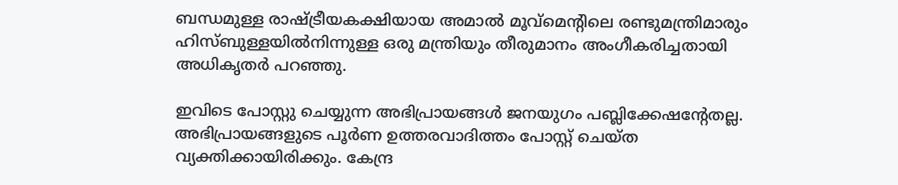ബന്ധമുള്ള രാഷ്ട്രീയകക്ഷിയായ അമാൽ മൂവ്മെന്റിലെ രണ്ടുമന്ത്രിമാരും ഹിസ്ബുള്ളയിൽനിന്നുള്ള ഒരു മന്ത്രിയും തീരുമാനം അംഗീകരിച്ചതായി അധികൃതർ പറഞ്ഞു.

ഇവിടെ പോസ്റ്റു ചെയ്യുന്ന അഭിപ്രായങ്ങള്‍ ജനയുഗം പബ്ലിക്കേഷന്റേതല്ല. അഭിപ്രായങ്ങളുടെ പൂര്‍ണ ഉത്തരവാദിത്തം പോസ്റ്റ് ചെയ്ത വ്യക്തിക്കായിരിക്കും. കേന്ദ്ര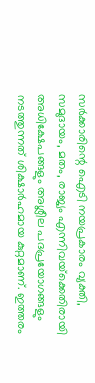സര്‍ക്കാരിന്റെ ഐടി നയപ്രകാരം വ്യക്തി, സമുദായം, മതം, രാജ്യം എന്നിവയ്‌ക്കെതിരായി അധിക്ഷേപങ്ങളും അശ്ലീല പദപ്രയോഗങ്ങളും നടത്തുന്നത് ശിക്ഷാര്‍ഹമായ കുറ്റമാണ്. ഇത്തരം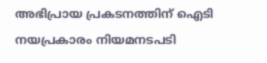അഭിപ്രായ പ്രകടനത്തിന് ഐടി നയപ്രകാരം നിയമനടപടി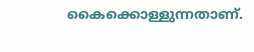കൈക്കൊള്ളുന്നതാണ്.